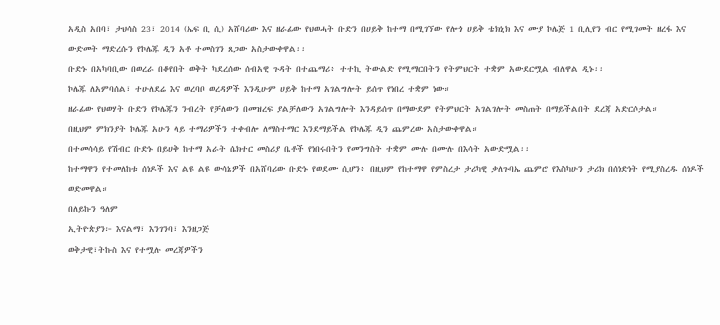አዲስ አበባ፣ ታህሳስ 23፣ 2014 (ኤፍ ቢ ሲ) አሸባሪው እና ዘራፊው የህወሓት ቡድን በሀይቅ ከተማ በሚገኘው የሎጎ ሀይቅ ቴክኒክ እና ሙያ ኮሌጅ 1 ቢሊየን ብር የሚገመት ዘረፋ እና ውድመት ማድረሱን የኮሌጁ ዲን አቶ ተመስገን ጸጋው አስታውቀዋል፡፡
ቡድኑ በአካባቢው በወረራ በቆየበት ወቅት ካደረሰው ሰብአዊ ጉዳት በተጨማሪ፥ ተተኪ ትውልድ የሚማርበትን የትምህርት ተቋም አውደርሟል ብለዋል ዲኑ፡፡
ኮሌጁ ለአምባሰል፣ ተሁለደሬ እና ወረባቦ ወረዳዎች እንዲሁም ሀይቅ ከተማ አገልግሎት ይሰጥ የነበረ ተቋም ነው።
ዘራፊው የህወሃት ቡድን የኮሌጁን ንብረት የቻለውን በመዝረፍ ያልቻለውን አገልግሎት እንዳይሰጥ በማውደም የትምህርት አገልገሎት መስጠት በማይችልበት ደረጃ አድርሶታል።
በዚህም ምክንያት ኮሌጁ አሁን ላይ ተማሪዎችን ተቀብሎ ለማስተማር እንደማይችል የኮሌጁ ዲን ጨምረው አስታውቀዋል።
በተመሳሳይ የሽብር ቡድኑ በይሀቅ ከተማ አራት ሴክተር መስሪያ ቤቶች የነበሩበትን የመንግስት ተቋም ሙሉ በሙሉ በእሳት አውድሟል፡፡
ከተማዋን የተመለከቱ ሰነዶች እና ልዩ ልዩ ውሳኔዎች በአሸባሪው ቡድኑ የወደሙ ሲሆን፥ በዚህም የከተማዋ የምስረታ ታሪካዊ ቃለጉባኤ ጨምሮ የእስካሁን ታሪክ በሰነድነት የሚያስረዱ ሰነዶች ወድመዋል።
በለይኩን ዓለም
ኢትዮጵያን፦ እናልማ፣ እንገንባ፣ እንዘጋጅ
ወቅታዊ፣ትኩስ እና የተሟሉ መረጃዎችን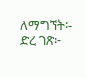ለማግኘት፡-
ድረ ገጽ፦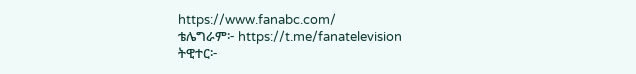https://www.fanabc.com/
ቴሌግራም፦ https://t.me/fanatelevision
ትዊተር፦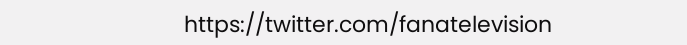https://twitter.com/fanatelevision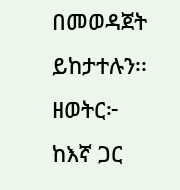በመወዳጀት ይከታተሉን፡፡
ዘወትር፦ ከእኛ ጋር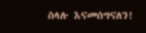ስላሉ እናመሰግናለን!